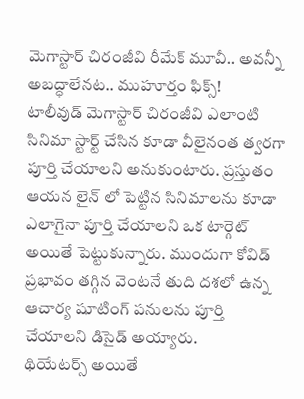మెగాస్టార్ చిరంజీవి రీమేక్ మూవీ.. అవన్నీ అబద్ధాలేనట.. ముహూర్తం ఫిక్స్!
టాలీవుడ్ మెగాస్టార్ చిరంజీవి ఎలాంటి సినిమా స్టార్ట్ చేసిన కూడా వీలైనంత త్వరగా పూర్తి చేయాలని అనుకుంటారు. ప్రస్తుతం ఆయన లైన్ లో పెట్టిన సినిమాలను కూడా ఎలాగైనా పూర్తి చేయాలని ఒక టార్గెట్ అయితే పెట్టుకున్నారు. ముందుగా కోవిడ్ ప్రభావం తగ్గిన వెంటనే తుది దశలో ఉన్న ఆచార్య షూటింగ్ పనులను పూర్తి చేయాలని డిసైడ్ అయ్యారు.
థియేటర్స్ అయితే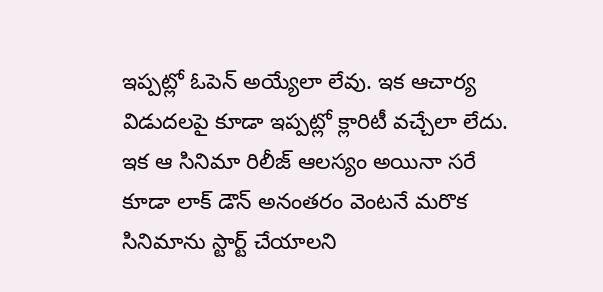ఇప్పట్లో ఓపెన్ అయ్యేలా లేవు. ఇక ఆచార్య విడుదలపై కూడా ఇప్పట్లో క్లారిటీ వచ్చేలా లేదు. ఇక ఆ సినిమా రిలీజ్ ఆలస్యం అయినా సరే కూడా లాక్ డౌన్ అనంతరం వెంటనే మరొక సినిమాను స్టార్ట్ చేయాలని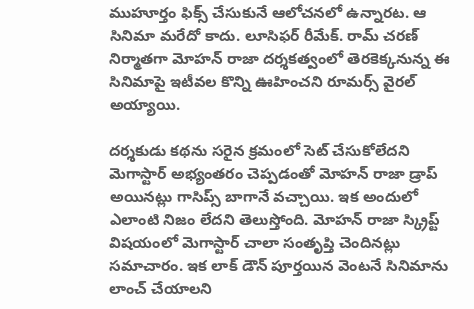ముహూర్తం ఫిక్స్ చేసుకునే ఆలోచనలో ఉన్నారట. ఆ సినిమా మరేదో కాదు. లూసిఫర్ రీమేక్. రామ్ చరణ్ నిర్మాతగా మోహన్ రాజా దర్శకత్వంలో తెరకెక్కనున్న ఈ సినిమాపై ఇటీవల కొన్ని ఊహించని రూమర్స్ వైరల్ అయ్యాయి.

దర్శకుడు కథను సరైన క్రమంలో సెట్ చేసుకోలేదని మెగాస్టార్ అభ్యంతరం చెప్పడంతో మోహన్ రాజా డ్రాప్ అయినట్లు గాసిప్స్ బాగానే వచ్చాయి. ఇక అందులో ఎలాంటి నిజం లేదని తెలుస్తోంది. మోహన్ రాజా స్క్రిప్ట్ విషయంలో మెగాస్టార్ చాలా సంతృప్తి చెందినట్లు సమాచారం. ఇక లాక్ డౌన్ పూర్తయిన వెంటనే సినిమాను లాంచ్ చేయాలని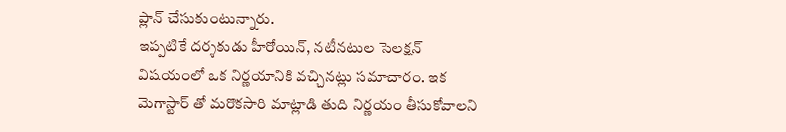ప్లాన్ చేసుకుంటున్నారు.
ఇప్పటికే దర్శకుడు హీరోయిన్, నటీనటుల సెలక్షన్ విషయంలో ఒక నిర్ణయానికి వచ్చినట్లు సమాచారం. ఇక మెగాస్టార్ తో మరొకసారి మాట్లాడి తుది నిర్ణయం తీసుకోవాలని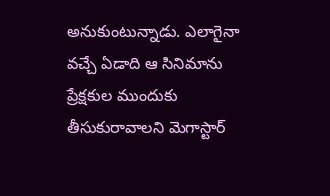అనుకుంటున్నాడు. ఎలాగైనా వచ్చే ఏడాది ఆ సినిమాను ప్రేక్షకుల ముందుకు తీసుకురావాలని మెగాస్టార్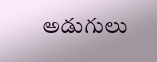అడుగులు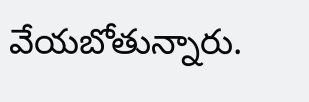వేయబోతున్నారు.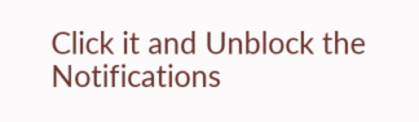Click it and Unblock the Notifications